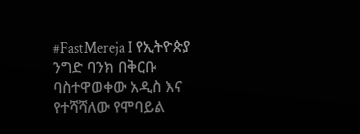#FastMereja I የኢትዮጵያ ንግድ ባንክ በቅርቡ ባስተዋወቀው አዲስ እና የተሻሻለው የሞባይል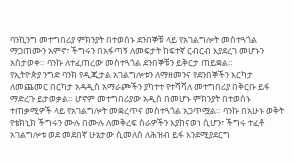ባንኪንግ መተግበሪያ ምክንያት በተወሰኑ ደንበኞቹ ላይ የአገልግሎት መስተጓጎል ማጋጠሙን አምኖ፣ ችግሩን በአፋጣኝ ለመፍታት ከፍተኛ ርብርብ እያደረገ መሆኑን አስታወቀ። ባንኩ ለተፈጠረው መስተጓጎል ደንበኞቹን ይቅርታ ጠይቋል።
የኢትዮጵያ ንግድ ባንክ የዲጂታል አገልግሎቱን ለማዘመንና የደንበኞችን እርካታ ለመጨመር በርካታ አዳዲስ አማራጮችን ያካተተ የተሻሻለ መተግበሪያ በቅርቡ ይፋ ማድረጉ ይታወቃል። ሆኖም መተግበሪያው አዲስ በመሆኑ ምክንያት በተወሰኑ ተጠቃሚዎች ላይ የአገልግሎት መቋረጥና መስተጓጎል አጋጥሟል። ባንኩ በአሁኑ ወቅት የቴክኒክ ችግሩን ሙሉ በሙሉ ለመቅረፍ ስራዎችን እያከናወነ ሲሆን፣ ችግሩ ተፈቶ አገልግሎቱ ወደ መደበኛ ሁኔታው ሲመለስ ለሕዝብ ይፋ እንደሚያደርግ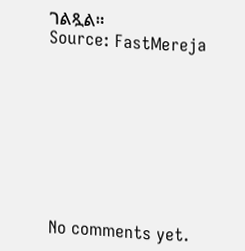ገልጿል።
Source: FastMereja









No comments yet.